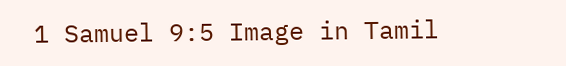1 Samuel 9:5 Image in Tamil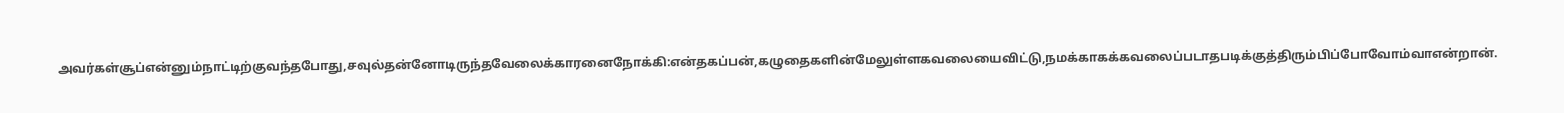அவர்கள்சூப்என்னும்நாட்டிற்குவந்தபோது,சவுல்தன்னோடிருந்தவேலைக்காரனைநோக்கி:என்தகப்பன்,கழுதைகளின்மேலுள்ளகவலையைவிட்டு,நமக்காகக்கவலைப்படாதபடிக்குத்திரும்பிப்போவோம்வாஎன்றான்.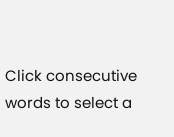Click consecutive words to select a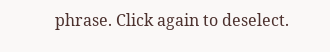phrase. Click again to deselect.